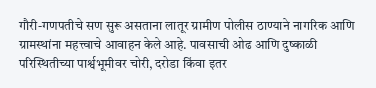गौरी-गणपतीचे सण सुरू असताना लातूर ग्रामीण पोलीस ठाण्याने नागरिक आणि ग्रामस्थांना महत्त्वाचे आवाहन केले आहे. पावसाची ओढ आणि दुष्काळी परिस्थितीच्या पार्श्वभूमीवर चोरी, दरोडा किंवा इतर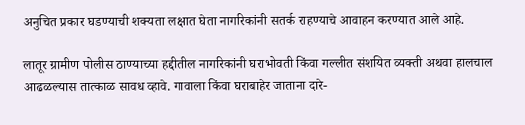अनुचित प्रकार घडण्याची शक्यता लक्षात घेता नागरिकांनी सतर्क राहण्याचे आवाहन करण्यात आले आहे.

लातूर ग्रामीण पोलीस ठाण्याच्या हद्दीतील नागरिकांनी घराभोवती किंवा गल्लीत संशयित व्यक्ती अथवा हालचाल आढळल्यास तात्काळ सावध व्हावे. गावाला किंवा घराबाहेर जाताना दारे-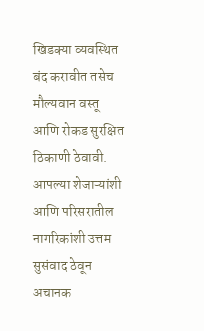खिडक्या व्यवस्थित बंद करावीत तसेच मौल्यवान वस्तू आणि रोकड सुरक्षित ठिकाणी ठेवावी. आपल्या शेजाऱ्यांशी आणि परिसरातील नागरिकांशी उत्तम सुसंवाद ठेवून अचानक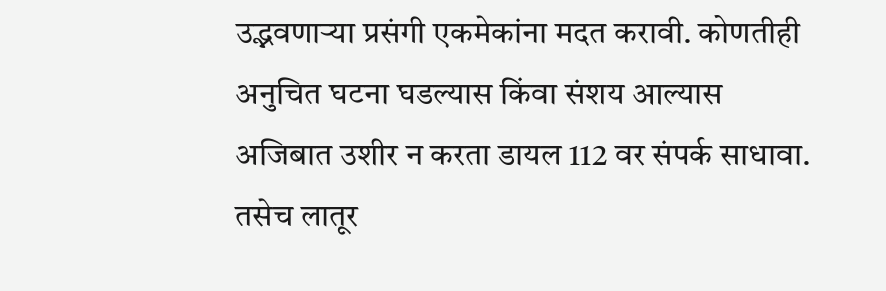उद्भवणाऱ्या प्रसंगी एकमेकांना मदत करावी. कोणतीही अनुचित घटना घडल्यास किंवा संशय आल्यास अजिबात उशीर न करता डायल 112 वर संपर्क साधावा. तसेच लातूर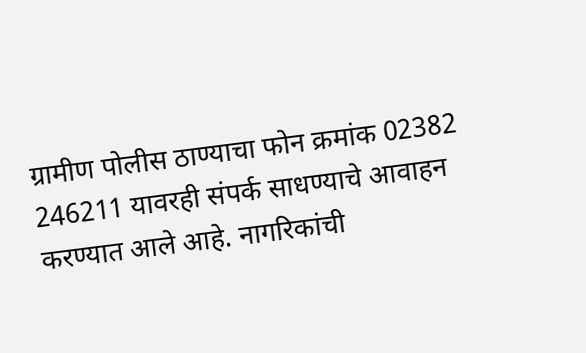ग्रामीण पोलीस ठाण्याचा फोन क्रमांक 02382 246211 यावरही संपर्क साधण्याचे आवाहन करण्यात आले आहे. नागरिकांची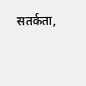सतर्कता,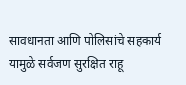सावधानता आणि पोलिसांचे सहकार्य यामुळे सर्वजण सुरक्षित राहू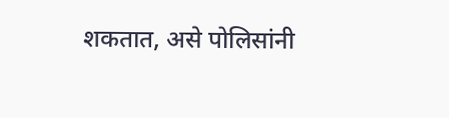शकतात, असे पोलिसांनी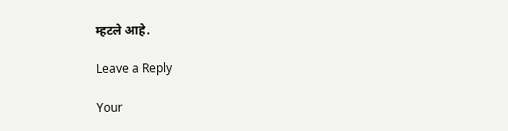म्हटले आहे.

Leave a Reply

Your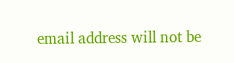email address will not be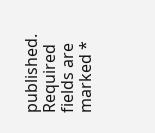published. Required fields are marked *